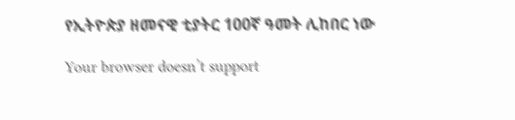የኢትዮጵያ ዘመናዊ ቲያትር 100ኛ ዓመት ሊከበር ነው

Your browser doesn’t support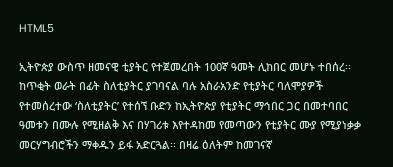HTML5

ኢትዮጵያ ውስጥ ዘመናዊ ቲያትር የተጀመረበት 100ኛ ዓመት ሊከበር መሆኑ ተበሰረ፡፡ ከጥቂት ወራት በፊት ስለቲያትር ያገባናል ባሉ አስራአንድ የቲያትር ባለሞያዎች የተመሰረተው ‘ስለቲያትር’ የተሰኘ ቡድን ከኢትዮጵያ የቲያትር ማኅበር ጋር በመተባበር ዓመቱን በሙሉ የሚዘልቅ እና በሃገሪቱ እየተዳከመ የመጣውን የቲያትር ሙያ የሚያነቃቃ መርሃግብሮችን ማቀዱን ይፋ አድርጓል፡፡ በዛሬ ዕለትም ከመገናኛ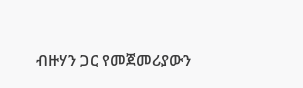ብዙሃን ጋር የመጀመሪያውን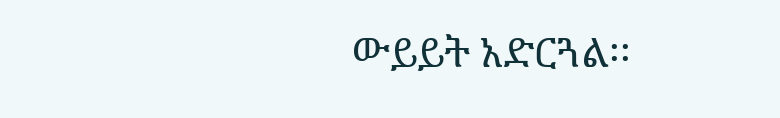ውይይት አድርጓል፡፡